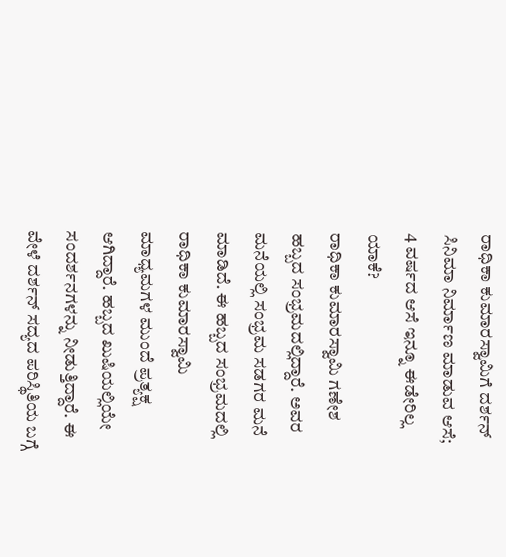ರಾಧಿಕಾ ಕುಮಾರಸ್ವಾಮಿಗೆ ದರ್ಶನ್ ಸಿನಿಮಾ ನಿರ್ಮಾಣ ಮಾಡುವ ಆಸೆ; 4 ವರ್ಷದ ಆಸೆ ಇನ್ನೂ ಈಡೇರಿಲ್ಲ ಯಾಕೆ?
ರಾಧಿಕಾ ಕುಮಾರಸ್ವಾಮಿ ಗಣೇಶ ಹಬ್ಬದ ಸಂಭ್ರಮದಲ್ಲಿದ್ದಾರೆ. ಅವರ ಮನೆಯಲ್ಲಿ ಸಂಭ್ರಮ ಸಡಗರ ಮನೆ ಮಾಡಿದೆ. ಈ ಹಬ್ಬದ ಸಂಭ್ರಮದಲ್ಲಿ ರಾಧಿಕಾ ಕುಮಾರಸ್ವಾಮಿ ಮಾಧ್ಯಮಗಳ ಮುಂದೆ ಪ್ರತ್ಯಕ್ಷ ಆಗಿದ್ದಾರೆ. ಹಬ್ಬದ ಖುಷಿಯಲ್ಲಿಯೇ ಸಂದರ್ಶನಗಳನ್ನು ನೀಡುತ್ತಿದ್ದಾರೆ. ಈ ವೇಳೆ ದರ್ಶನ್ ಸದ್ಯದ ಪರಿಸ್ಥಿತಿಯ ಬಗ್ಗೆ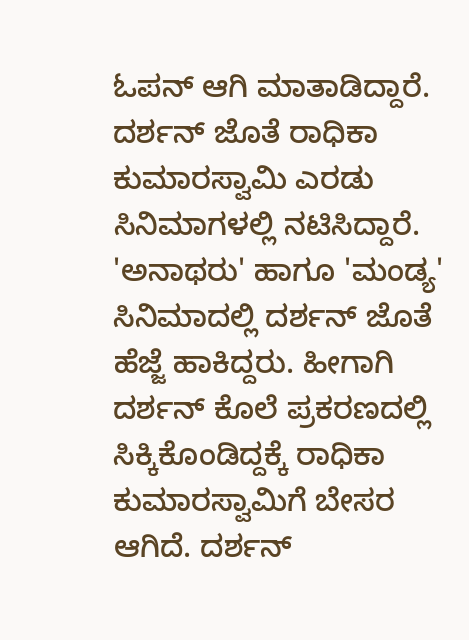ಓಪನ್ ಆಗಿ ಮಾತಾಡಿದ್ದಾರೆ.
ದರ್ಶನ್ ಜೊತೆ ರಾಧಿಕಾ ಕುಮಾರಸ್ವಾಮಿ ಎರಡು ಸಿನಿಮಾಗಳಲ್ಲಿ ನಟಿಸಿದ್ದಾರೆ. 'ಅನಾಥರು' ಹಾಗೂ 'ಮಂಡ್ಯ' ಸಿನಿಮಾದಲ್ಲಿ ದರ್ಶನ್ ಜೊತೆ ಹೆಜ್ಜೆ ಹಾಕಿದ್ದರು. ಹೀಗಾಗಿ ದರ್ಶನ್ ಕೊಲೆ ಪ್ರಕರಣದಲ್ಲಿ ಸಿಕ್ಕಿಕೊಂಡಿದ್ದಕ್ಕೆ ರಾಧಿಕಾ ಕುಮಾರಸ್ವಾಮಿಗೆ ಬೇಸರ ಆಗಿದೆ. ದರ್ಶನ್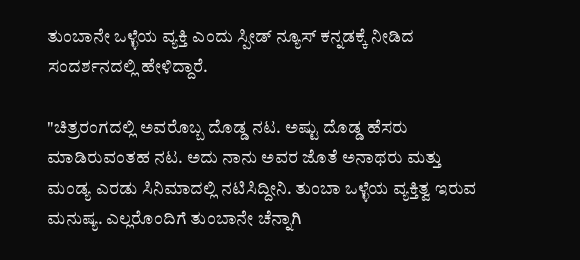ತುಂಬಾನೇ ಒಳ್ಳೆಯ ವ್ಯಕ್ತಿ ಎಂದು ಸ್ಪೀಡ್ ನ್ಯೂಸ್ ಕನ್ನಡಕ್ಕೆ ನೀಡಿದ ಸಂದರ್ಶನದಲ್ಲಿ ಹೇಳಿದ್ದಾರೆ.

"ಚಿತ್ರರಂಗದಲ್ಲಿ ಅವರೊಬ್ಬ ದೊಡ್ಡ ನಟ. ಅಷ್ಟು ದೊಡ್ಡ ಹೆಸರು ಮಾಡಿರುವಂತಹ ನಟ. ಅದು ನಾನು ಅವರ ಜೊತೆ ಅನಾಥರು ಮತ್ತು ಮಂಡ್ಯ ಎರಡು ಸಿನಿಮಾದಲ್ಲಿ ನಟಿಸಿದ್ದೀನಿ. ತುಂಬಾ ಒಳ್ಳೆಯ ವ್ಯಕ್ತಿತ್ವ ಇರುವ ಮನುಷ್ಯ. ಎಲ್ಲರೊಂದಿಗೆ ತುಂಬಾನೇ ಚೆನ್ನಾಗಿ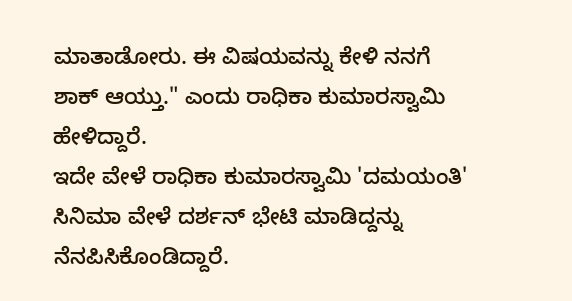ಮಾತಾಡೋರು. ಈ ವಿಷಯವನ್ನು ಕೇಳಿ ನನಗೆ ಶಾಕ್ ಆಯ್ತು." ಎಂದು ರಾಧಿಕಾ ಕುಮಾರಸ್ವಾಮಿ ಹೇಳಿದ್ದಾರೆ.
ಇದೇ ವೇಳೆ ರಾಧಿಕಾ ಕುಮಾರಸ್ವಾಮಿ 'ದಮಯಂತಿ' ಸಿನಿಮಾ ವೇಳೆ ದರ್ಶನ್ ಭೇಟಿ ಮಾಡಿದ್ದನ್ನು ನೆನಪಿಸಿಕೊಂಡಿದ್ದಾರೆ.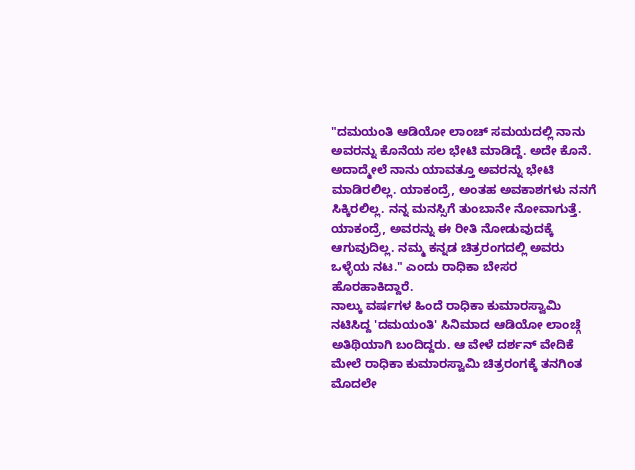"ದಮಯಂತಿ ಆಡಿಯೋ ಲಾಂಚ್ ಸಮಯದಲ್ಲಿ ನಾನು ಅವರನ್ನು ಕೊನೆಯ ಸಲ ಭೇಟಿ ಮಾಡಿದ್ದೆ. ಅದೇ ಕೊನೆ. ಅದಾದ್ಮೇಲೆ ನಾನು ಯಾವತ್ತೂ ಅವರನ್ನು ಭೇಟಿ ಮಾಡಿರಲಿಲ್ಲ. ಯಾಕಂದ್ರೆ, ಅಂತಹ ಅವಕಾಶಗಳು ನನಗೆ ಸಿಕ್ಕಿರಲಿಲ್ಲ. ನನ್ನ ಮನಸ್ಸಿಗೆ ತುಂಬಾನೇ ನೋವಾಗುತ್ತೆ. ಯಾಕಂದ್ರೆ, ಅವರನ್ನು ಈ ರೀತಿ ನೋಡುವುದಕ್ಕೆ ಆಗುವುದಿಲ್ಲ. ನಮ್ಮ ಕನ್ನಡ ಚಿತ್ರರಂಗದಲ್ಲಿ ಅವರು ಒಳ್ಳೆಯ ನಟ." ಎಂದು ರಾಧಿಕಾ ಬೇಸರ ಹೊರಹಾಕಿದ್ದಾರೆ.
ನಾಲ್ಕು ವರ್ಷಗಳ ಹಿಂದೆ ರಾಧಿಕಾ ಕುಮಾರಸ್ವಾಮಿ ನಟಿಸಿದ್ದ 'ದಮಯಂತಿ' ಸಿನಿಮಾದ ಆಡಿಯೋ ಲಾಂಚ್ಗೆ ಅತಿಥಿಯಾಗಿ ಬಂದಿದ್ದರು. ಆ ವೇಳೆ ದರ್ಶನ್ ವೇದಿಕೆ ಮೇಲೆ ರಾಧಿಕಾ ಕುಮಾರಸ್ವಾಮಿ ಚಿತ್ರರಂಗಕ್ಕೆ ತನಗಿಂತ ಮೊದಲೇ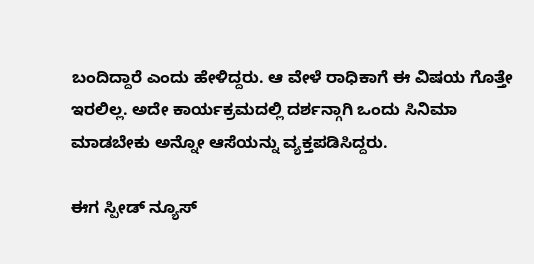ಬಂದಿದ್ದಾರೆ ಎಂದು ಹೇಳಿದ್ದರು. ಆ ವೇಳೆ ರಾಧಿಕಾಗೆ ಈ ವಿಷಯ ಗೊತ್ತೇ ಇರಲಿಲ್ಲ. ಅದೇ ಕಾರ್ಯಕ್ರಮದಲ್ಲಿ ದರ್ಶನ್ಗಾಗಿ ಒಂದು ಸಿನಿಮಾ ಮಾಡಬೇಕು ಅನ್ನೋ ಆಸೆಯನ್ನು ವ್ಯಕ್ತಪಡಿಸಿದ್ದರು.

ಈಗ ಸ್ಪೀಡ್ ನ್ಯೂಸ್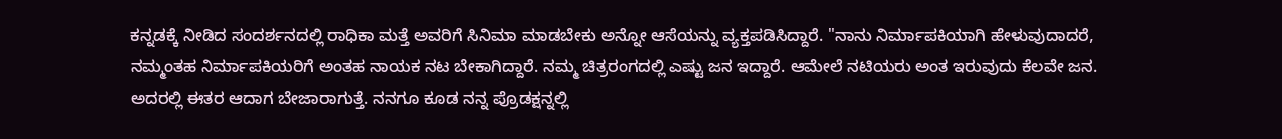ಕನ್ನಡಕ್ಕೆ ನೀಡಿದ ಸಂದರ್ಶನದಲ್ಲಿ ರಾಧಿಕಾ ಮತ್ತೆ ಅವರಿಗೆ ಸಿನಿಮಾ ಮಾಡಬೇಕು ಅನ್ನೋ ಆಸೆಯನ್ನು ವ್ಯಕ್ತಪಡಿಸಿದ್ದಾರೆ. "ನಾನು ನಿರ್ಮಾಪಕಿಯಾಗಿ ಹೇಳುವುದಾದರೆ, ನಮ್ಮಂತಹ ನಿರ್ಮಾಪಕಿಯರಿಗೆ ಅಂತಹ ನಾಯಕ ನಟ ಬೇಕಾಗಿದ್ದಾರೆ. ನಮ್ಮ ಚಿತ್ರರಂಗದಲ್ಲಿ ಎಷ್ಟು ಜನ ಇದ್ದಾರೆ. ಆಮೇಲೆ ನಟಿಯರು ಅಂತ ಇರುವುದು ಕೆಲವೇ ಜನ. ಅದರಲ್ಲಿ ಈತರ ಆದಾಗ ಬೇಜಾರಾಗುತ್ತೆ. ನನಗೂ ಕೂಡ ನನ್ನ ಪ್ರೊಡಕ್ಷನ್ನಲ್ಲಿ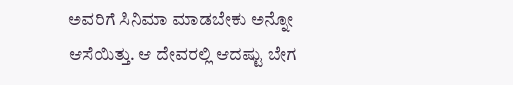ಅವರಿಗೆ ಸಿನಿಮಾ ಮಾಡಬೇಕು ಅನ್ನೋ ಆಸೆಯಿತ್ತು. ಆ ದೇವರಲ್ಲಿ ಆದಷ್ಟು ಬೇಗ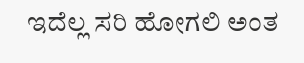ಇದೆಲ್ಲ ಸರಿ ಹೋಗಲಿ ಅಂತ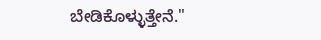ಬೇಡಿಕೊಳ್ಳುತ್ತೇನೆ."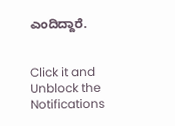ಎಂದಿದ್ದಾರೆ.


Click it and Unblock the Notifications